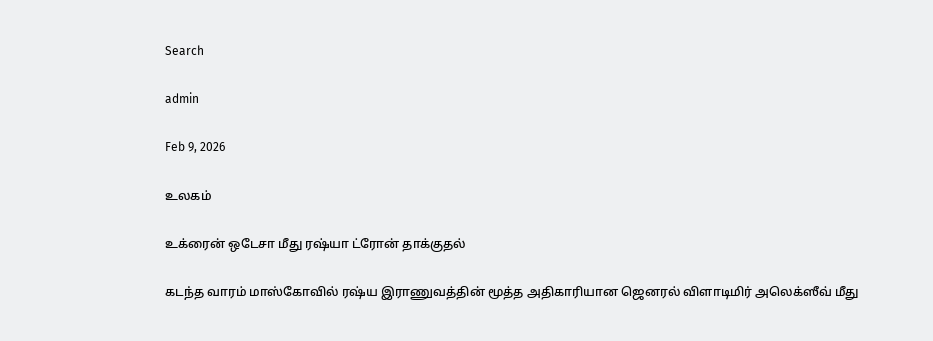Search

admin

Feb 9, 2026

உலகம்

உக்ரைன் ஒடேசா மீது ரஷ்யா ட்ரோன் தாக்குதல்

கடந்த வாரம் மாஸ்கோவில் ரஷ்ய இராணுவத்தின் மூத்த அதிகாரியான ஜெனரல் விளாடிமிர் அலெக்ஸீவ் மீது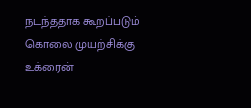நடந்ததாக கூறப்படும் கொலை முயற்சிக்கு உக்ரைன்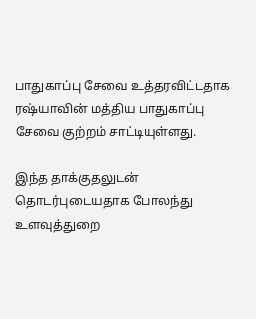பாதுகாப்பு சேவை உத்தரவிட்டதாக ரஷ்யாவின் மத்திய பாதுகாப்பு சேவை குற்றம் சாட்டியுள்ளது.

இந்த தாக்குதலுடன் தொடர்புடையதாக போலந்து உளவுத்துறை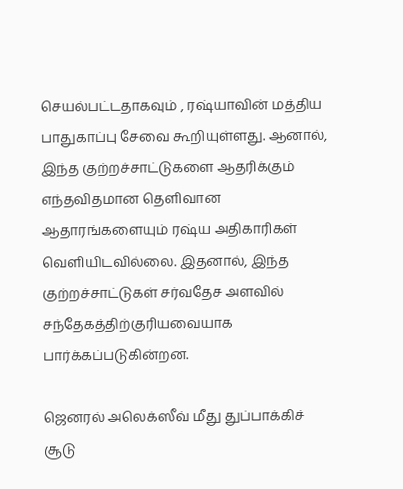செயல்பட்டதாகவும் , ரஷ்யாவின் மத்திய பாதுகாப்பு சேவை கூறியுள்ளது. ஆனால், இந்த குற்றச்சாட்டுகளை ஆதரிக்கும் எந்தவிதமான தெளிவான ஆதாரங்களையும் ரஷ்ய அதிகாரிகள் வெளியிடவில்லை. இதனால், இந்த குற்றச்சாட்டுகள் சர்வதேச அளவில் சந்தேகத்திற்குரியவையாக பார்க்கப்படுகின்றன.

ஜெனரல் அலெக்ஸீவ் மீது துப்பாக்கிச் சூடு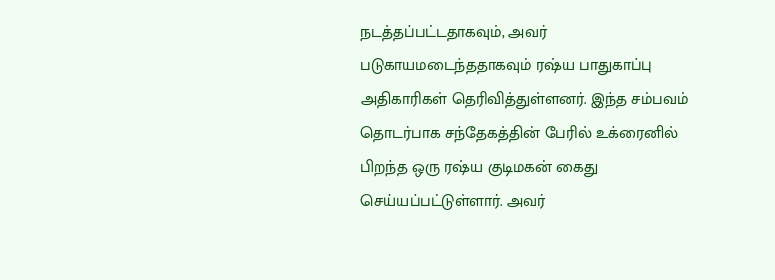நடத்தப்பட்டதாகவும், அவர் படுகாயமடைந்ததாகவும் ரஷ்ய பாதுகாப்பு அதிகாரிகள் தெரிவித்துள்ளனர். இந்த சம்பவம் தொடர்பாக சந்தேகத்தின் பேரில் உக்ரைனில் பிறந்த ஒரு ரஷ்ய குடிமகன் கைது செய்யப்பட்டுள்ளார். அவர்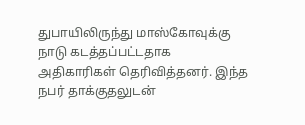துபாயிலிருந்து மாஸ்கோவுக்கு நாடு கடத்தப்பட்டதாக அதிகாரிகள் தெரிவித்தனர். இந்த நபர் தாக்குதலுடன்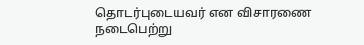தொடர்புடையவர் என விசாரணை நடைபெற்று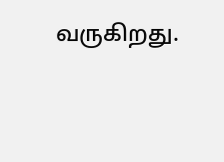வருகிறது.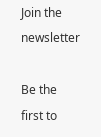Join the newsletter

Be the first to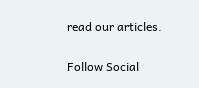read our articles.

Follow Social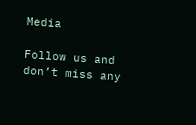Media

Follow us and don’t miss any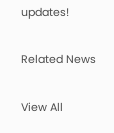updates!

Related News

View All